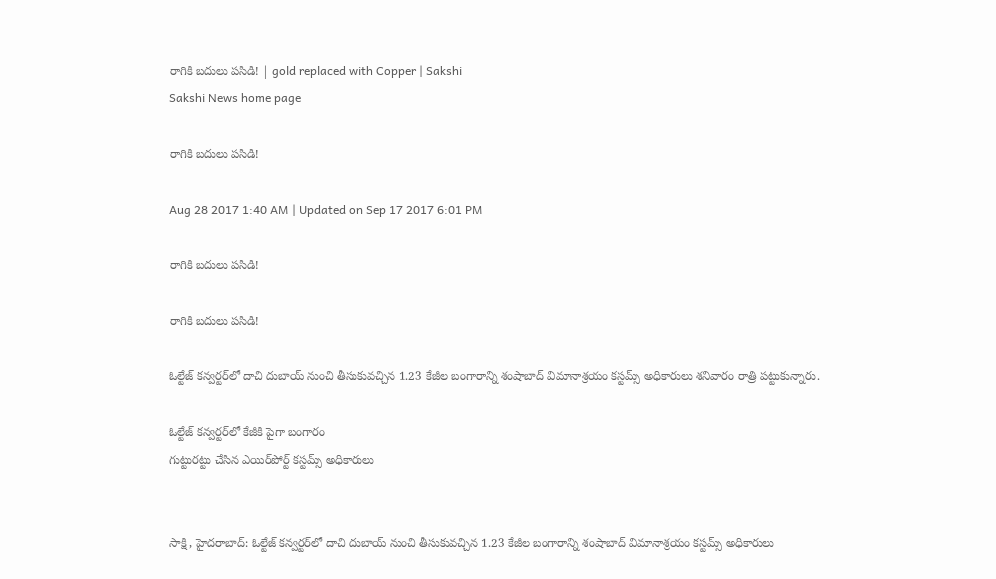రాగికి బదులు పసిడి! | gold replaced with Copper | Sakshi
Sakshi News home page

రాగికి బదులు పసిడి!

Aug 28 2017 1:40 AM | Updated on Sep 17 2017 6:01 PM

రాగికి బదులు పసిడి!

రాగికి బదులు పసిడి!

ఓల్టేజ్‌ కన్వర్టర్‌లో దాచి దుబాయ్‌ నుంచి తీసుకువచ్చిన 1.23 కేజీల బంగారాన్ని శంషాబాద్‌ విమానాశ్రయం కస్టమ్స్‌ అధికారులు శనివారం రాత్రి పట్టుకున్నారు.

ఓల్టేజ్‌ కన్వర్టర్‌లో కేజీకి పైగా బంగారం
గుట్టురట్టు చేసిన ఎయిర్‌పోర్ట్‌ కస్టమ్స్‌ అధికారులు


సాక్షి, హైదరాబాద్‌: ఓల్టేజ్‌ కన్వర్టర్‌లో దాచి దుబాయ్‌ నుంచి తీసుకువచ్చిన 1.23 కేజీల బంగారాన్ని శంషాబాద్‌ విమానాశ్రయం కస్టమ్స్‌ అధికారులు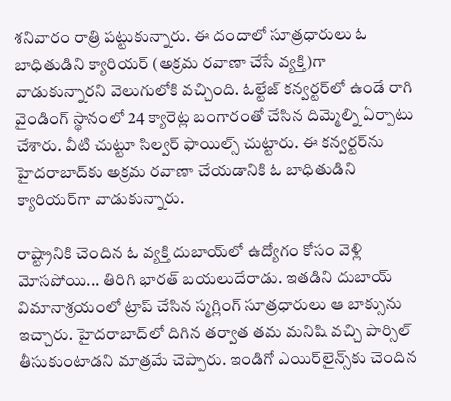శనివారం రాత్రి పట్టుకున్నారు. ఈ దందాలో సూత్రధారులు ఓ బాధితుడిని క్యారియర్‌ (అక్రమ రవాణా చేసే వ్యక్తి)గా వాడుకున్నారని వెలుగులోకి వచ్చింది. ఓల్టేజ్‌ కన్వర్టర్‌లో ఉండే రాగి వైండింగ్‌ స్థానంలో 24 క్యారెట్ల బంగారంతో చేసిన దిమ్మెల్ని ఏర్పాటు చేశారు. వీటి చుట్టూ సిల్వర్‌ ఫాయిల్స్‌ చుట్టారు. ఈ కన్వర్టర్‌ను హైదరాబాద్‌కు అక్రమ రవాణా చేయడానికి ఓ బాధితుడిని క్యారియర్‌గా వాడుకున్నారు.

రాష్ట్రానికి చెందిన ఓ వ్యక్తి దుబాయ్‌లో ఉద్యోగం కోసం వెళ్లి మోసపోయి... తిరిగి భారత్‌ బయలుదేరాడు. ఇతడిని దుబాయ్‌ విమానాశ్రయంలో ట్రాప్‌ చేసిన స్మగ్లింగ్‌ సూత్రధారులు ఆ బాక్సును ఇచ్చారు. హైదరాబాద్‌లో దిగిన తర్వాత తమ మనిషి వచ్చి పార్సిల్‌ తీసుకుంటాడని మాత్రమే చెప్పారు. ఇండిగో ఎయిర్‌లైన్స్‌కు చెందిన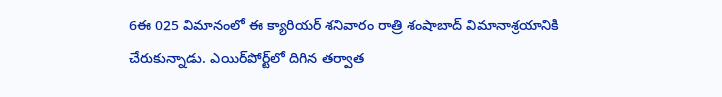6ఈ 025 విమానంలో ఈ క్యారియర్‌ శనివారం రాత్రి శంషాబాద్‌ విమానాశ్రయానికి చేరుకున్నాడు. ఎయిర్‌పోర్ట్‌లో దిగిన తర్వాత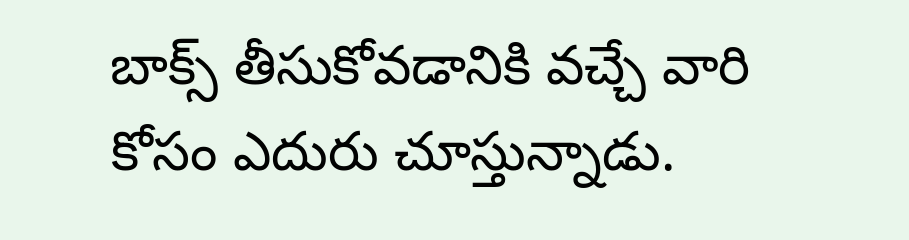బాక్స్‌ తీసుకోవడానికి వచ్చే వారి కోసం ఎదురు చూస్తున్నాడు.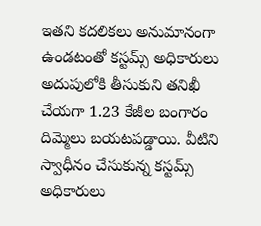ఇతని కదలికలు అనుమానంగా ఉండటంతో కస్టమ్స్‌ అధికారులు అదుపులోకి తీసుకుని తనిఖీ చేయగా 1.23 కేజీల బంగారం దిమ్మెలు బయటపడ్డాయి. వీటిని స్వాధీనం చేసుకున్న కస్టమ్స్‌ అధికారులు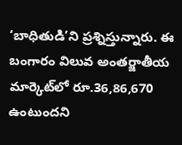‘బాధితుడి’ని ప్రశ్నిస్తున్నారు. ఈ బంగారం విలువ అంతర్జాతీయ మార్కెట్‌లో రూ.36,86,670 ఉంటుందని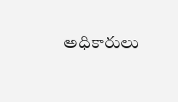అధికారులు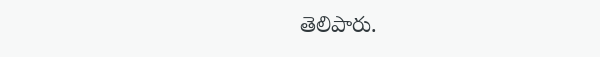తెలిపారు.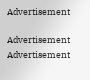Advertisement

Advertisement
Advertisement